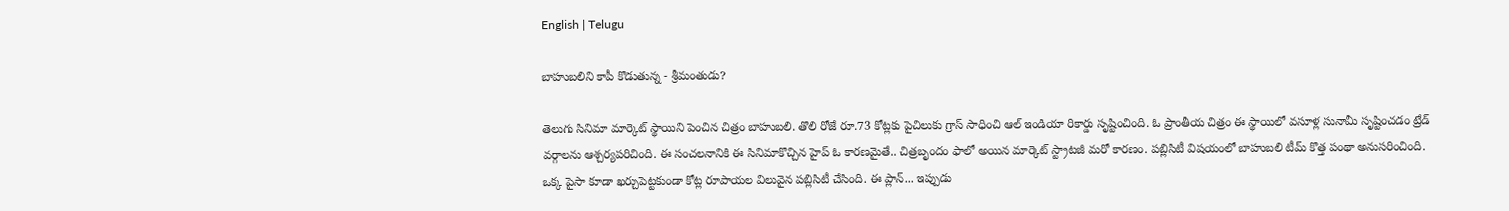English | Telugu

బాహుబ‌లిని కాపీ కొడుతున్న - శ్రీ‌మంతుడు?

తెలుగు సినిమా మార్కెట్ స్థాయిని పెంచిన చిత్రం బాహుబ‌లి. తొలి రోజే రూ.73 కోట్ల‌కు పైచిలుకు గ్రాస్ సాధించి ఆల్ ఇండియా రికార్డు సృష్టించింది. ఓ ప్రాంతీయ చిత్రం ఈ స్థాయిలో వ‌సూళ్ల సునామీ సృష్టించ‌డం ట్రేడ్ వ‌ర్గాల‌ను ఆశ్చ‌ర్య‌ప‌రిచింది. ఈ సంచ‌ల‌నానికి ఈ సినిమాకొచ్చిన హైప్ ఓ కార‌ణ‌మైతే.. చిత్ర‌బృందం ఫాలో అయిన మార్కెట్ స్ట్రాట‌జీ మ‌రో కార‌ణం. ప‌బ్లిసిటీ విష‌యంలో బాహుబ‌లి టీమ్ కొత్త పంథా అనుస‌రించింది. ఒక్క పైసా కూడా ఖ‌ర్చుపెట్ట‌కుండా కోట్ల రూపాయ‌ల విలువైన ప‌బ్లిసిటీ చేసింది. ఈ ప్లాన్‌... ఇప్పుడు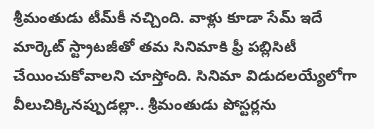శ్రీ‌మంతుడు టీమ్‌కీ న‌చ్చింది. వాళ్లు కూడా సేమ్ ఇదే మార్కెట్ స్ట్రాట‌జీతో త‌మ సినిమాకి ఫ్రీ ప‌బ్లిసిటీ చేయించుకోవాల‌ని చూస్తోంది. సినిమా విడుద‌ల‌య్యేలోగా వీలుచిక్కిన‌ప్పుడ‌ల్లా.. శ్రీ‌మంతుడు పోస్ట‌ర్ల‌ను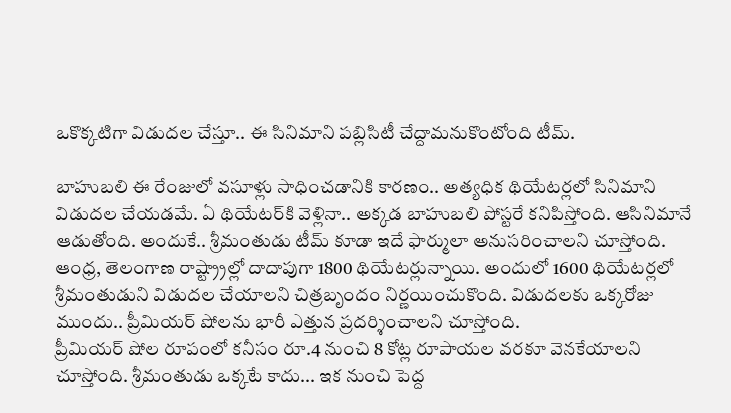ఒకొక్క‌టిగా విడుద‌ల చేస్తూ.. ఈ సినిమాని ప‌బ్లిసిటీ చేద్దామ‌నుకొంటోంది టీమ్.

బాహుబ‌లి ఈ రేంజులో వ‌సూళ్లు సాధించ‌డానికి కార‌ణం.. అత్య‌ధిక థియేట‌ర్ల‌లో సినిమాని విడుద‌ల చేయ‌డ‌మే. ఏ థియేట‌ర్‌కి వెళ్లినా.. అక్క‌డ బాహుబ‌లి పోస్ట‌రే క‌నిపిస్తోంది. ఆసినిమానే ఆడుతోంది. అందుకే.. శ్రీ‌మంతుడు టీమ్ కూడా ఇదే ఫార్ములా అనుస‌రించాల‌ని చూస్తోంది. ఆంధ్ర‌, తెలంగాణ రాష్ట్ర్రాల్లో దాదాపుగా 1800 థియేట‌ర్లున్నాయి. అందులో 1600 థియేట‌ర్ల‌లో శ్రీ‌మంతుడుని విడుద‌ల చేయాల‌ని చిత్ర‌బృందం నిర్ణయించుకొంది. విడుద‌ల‌కు ఒక్క‌రోజు ముందు.. ప్రీమియ‌ర్ షోల‌ను భారీ ఎత్తున ప్ర‌ద‌ర్శించాల‌ని చూస్తోంది.
ప్రీమియ‌ర్ షోల రూపంలో క‌నీసం రూ.4 నుంచి 8 కోట్ల రూపాయ‌ల వ‌ర‌కూ వెన‌కేయాల‌ని చూస్తోంది. శ్రీ‌మంతుడు ఒక్క‌టే కాదు... ఇక నుంచి పెద్ద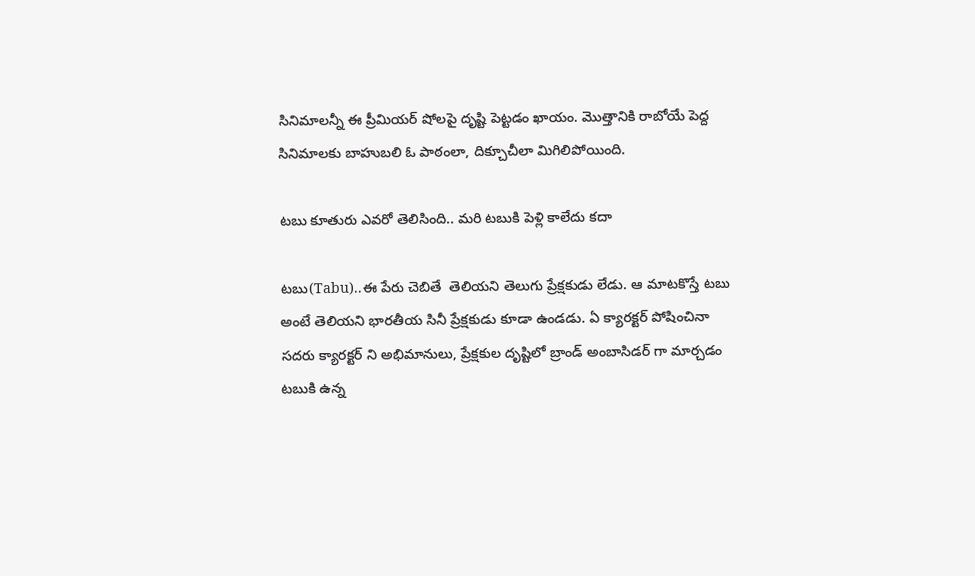సినిమాల‌న్నీ ఈ ప్రీమియ‌ర్ షోల‌పై దృష్టి పెట్ట‌డం ఖాయం. మొత్తానికి రాబోయే పెద్ద సినిమాల‌కు బాహుబ‌లి ఓ పాఠంలా, దిక్చూచీలా మిగిలిపోయింది.

టబు కూతురు ఎవరో తెలిసింది.. మరి టబుకి పెళ్లి కాలేదు కదా

టబు(Tabu)..ఈ పేరు చెబితే  తెలియని తెలుగు ప్రేక్షకుడు లేడు. ఆ మాటకొస్తే టబు అంటే తెలియని భారతీయ సినీ ప్రేక్షకుడు కూడా ఉండడు. ఏ క్యారక్టర్ పోషించినా సదరు క్యారక్టర్ ని అభిమానులు, ప్రేక్షకుల దృష్టిలో బ్రాండ్ అంబాసిడర్ గా మార్చడం టబుకి ఉన్న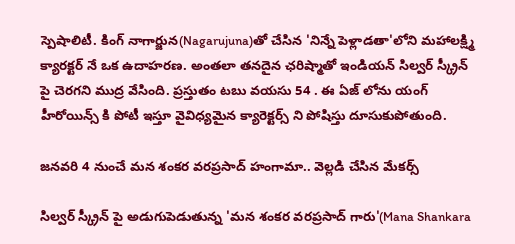స్పెషాలిటీ. కింగ్ నాగార్జున(Nagarujuna)తో చేసిన 'నిన్నే పెళ్లాడతా'లోని మహాలక్ష్మి క్యారక్టర్ నే ఒక ఉదాహరణ. అంతలా తనదైన ఛరిష్మాతో ఇండియన్ సిల్వర్ స్క్రీన్ పై చెరగని ముద్ర వేసింది. ప్రస్తుతం టబు వయసు 54 . ఈ ఏజ్ లోను యంగ్ హీరోయిన్స్ కి పోటీ ఇస్తూ వైవిధ్యమైన క్యారెక్టర్స్ ని పోషిస్తు దూసుకుపోతుంది.

జనవరి 4 నుంచే మన శంకర వరప్రసాద్ హంగామా.. వెల్లడి చేసిన మేకర్స్

సిల్వర్ స్క్రీన్ పై అడుగుపెడుతున్న 'మన శంకర వరప్రసాద్ గారు'(Mana Shankara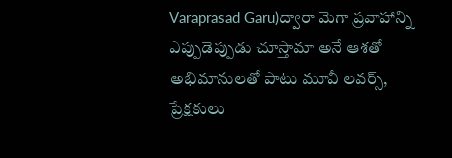Varaprasad Garu)ద్వారా మెగా ప్రవాహాన్ని ఎప్పుడెప్పుడు చూస్తామా అనే ఆశతో అభిమానులతో పాటు మూవీ లవర్స్, ప్రేక్షకులు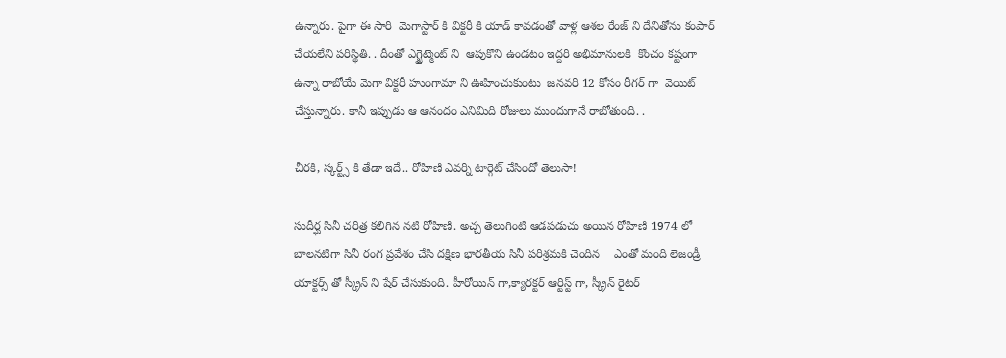ఉన్నారు. పైగా ఈ సారి  మెగాస్టార్ కి విక్టరీ కి యాడ్ కావడంతో వాళ్ల ఆశల రేంజ్ ని దేనితోను కంపార్ చేయలేని పరిస్థితి. . దీంతో ఎగ్జైట్మెంట్ ని  ఆపుకొని ఉండటం ఇద్దరి అభిమానులకి  కొంచం కష్టంగా ఉన్నా రాబోయే మెగా విక్టరీ హుంగామా ని ఊహించుకుంటు  జనవరి 12 కోసం రీగర్ గా  వెయిట్ చేస్తున్నారు. కానీ ఇప్పుడు ఆ ఆనందం ఎనిమిది రోజులు ముందుగానే రాబోతుంది. .

చీరకి, స్కర్ట్స్ కి తేడా ఇదే.. రోహిణి ఎవర్ని టార్గెట్ చేసిందో తెలుసా!

సుదీర్ఘ సినీ చరిత్ర కలిగిన నటి రోహిణి. అచ్చ తెలుగింటి ఆడపడుచు అయిన రోహిణి 1974 లో బాలనటిగా సినీ రంగ ప్రవేశం చేసి దక్షిణ భారతీయ సినీ పరిశ్రమకి చెందిన    ఎంతో మంది లెజండ్రీ యాక్టర్స్ తో స్క్రీన్ ని షేర్ చేసుకుంది. హీరోయిన్ గా,క్యారక్టర్ ఆర్టిస్ట్ గా, స్క్రీన్ రైటర్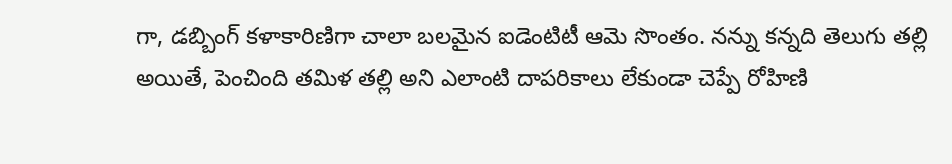గా, డబ్బింగ్ కళాకారిణిగా చాలా బలమైన ఐడెంటిటీ ఆమె సొంతం. నన్ను కన్నది తెలుగు తల్లి అయితే, పెంచింది తమిళ తల్లి అని ఎలాంటి దాపరికాలు లేకుండా చెప్పే రోహిణి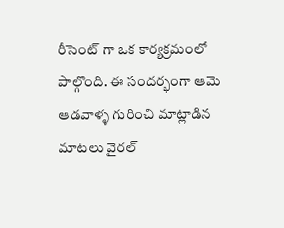రీసెంట్ గా ఒక కార్యక్రమంలో పాల్గొంది. ఈ సందర్భంగా ఆమె ఆడవాళ్ళ గురించి మాట్లాడిన మాటలు వైరల్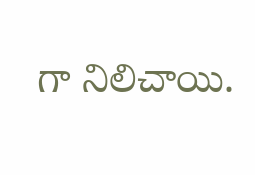గా నిలిచాయి.